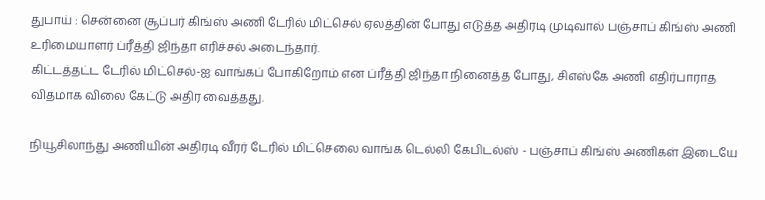துபாய் : சென்னை சூப்பர் கிங்ஸ் அணி டேரில் மிட்செல் ஏலத்தின் போது எடுத்த அதிரடி முடிவால் பஞ்சாப் கிங்ஸ் அணி உரிமையாளர் ப்ரீத்தி ஜிந்தா எரிச்சல் அடைந்தார்.
கிட்டத்தட்ட டேரில் மிட்செல்-ஐ வாங்கப் போகிறோம் என ப்ரீத்தி ஜிந்தா நினைத்த போது, சிஎஸ்கே அணி எதிர்பாராத விதமாக விலை கேட்டு அதிர வைத்தது.

நியூசிலாந்து அணியின் அதிரடி வீரர் டேரில் மிட்செலை வாங்க டெல்லி கேபிடல்ஸ் - பஞ்சாப் கிங்ஸ் அணிகள் இடையே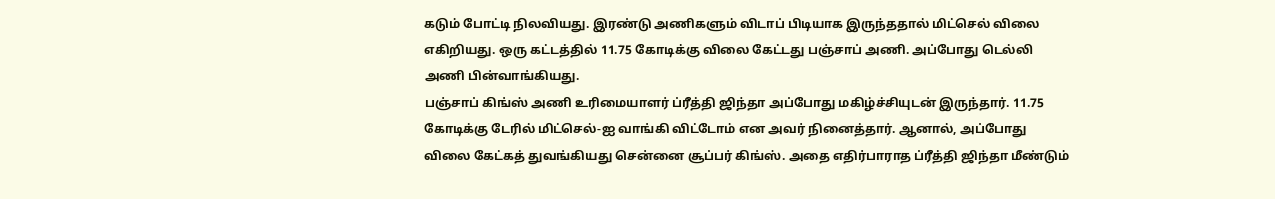கடும் போட்டி நிலவியது. இரண்டு அணிகளும் விடாப் பிடியாக இருந்ததால் மிட்செல் விலை எகிறியது. ஒரு கட்டத்தில் 11.75 கோடிக்கு விலை கேட்டது பஞ்சாப் அணி. அப்போது டெல்லி அணி பின்வாங்கியது.
பஞ்சாப் கிங்ஸ் அணி உரிமையாளர் ப்ரீத்தி ஜிந்தா அப்போது மகிழ்ச்சியுடன் இருந்தார். 11.75 கோடிக்கு டேரில் மிட்செல்-ஐ வாங்கி விட்டோம் என அவர் நினைத்தார். ஆனால், அப்போது விலை கேட்கத் துவங்கியது சென்னை சூப்பர் கிங்ஸ். அதை எதிர்பாராத ப்ரீத்தி ஜிந்தா மீண்டும்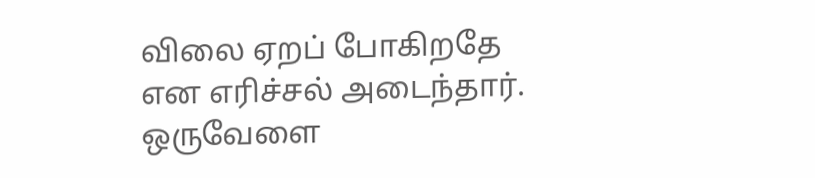விலை ஏறப் போகிறதே என எரிச்சல் அடைந்தார். ஒருவேளை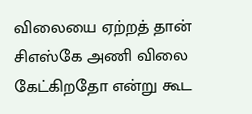விலையை ஏற்றத் தான் சிஎஸ்கே அணி விலை கேட்கிறதோ என்று கூட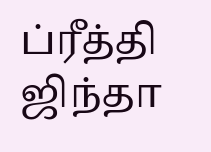ப்ரீத்தி ஜிந்தா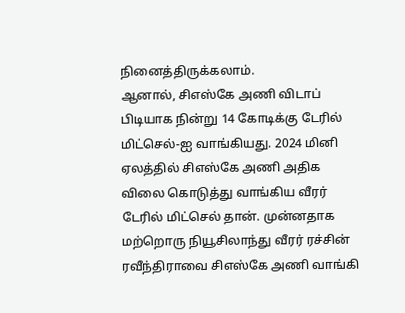நினைத்திருக்கலாம்.
ஆனால், சிஎஸ்கே அணி விடாப் பிடியாக நின்று 14 கோடிக்கு டேரில் மிட்செல்-ஐ வாங்கியது. 2024 மினி ஏலத்தில் சிஎஸ்கே அணி அதிக விலை கொடுத்து வாங்கிய வீரர் டேரில் மிட்செல் தான். முன்னதாக மற்றொரு நியூசிலாந்து வீரர் ரச்சின் ரவீந்திராவை சிஎஸ்கே அணி வாங்கி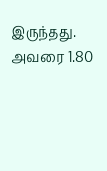இருந்தது. அவரை 1.80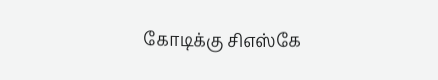கோடிக்கு சிஎஸ்கே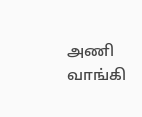அணி வாங்கி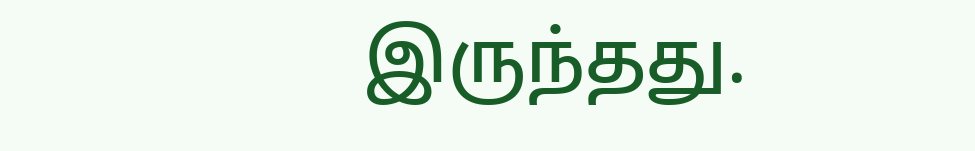இருந்தது.